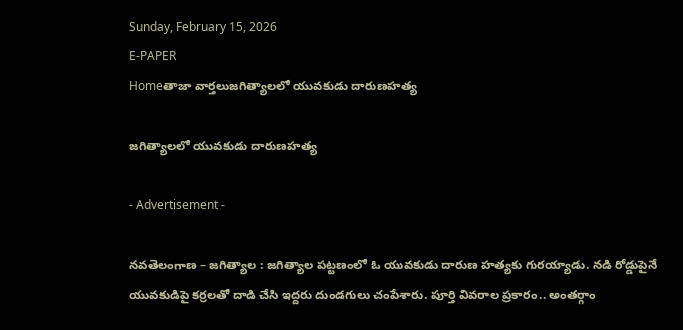Sunday, February 15, 2026
E-PAPER
Homeతాజా వార్తలుజగిత్యాలలో యువకుడు దారుణహత్య

జగిత్యాలలో యువకుడు దారుణహత్య

- Advertisement -

నవతెలంగాణ – జగిత్యాల : జగిత్యాల పట్టణంలో ఓ యువకుడు దారుణ హత్యకు గురయ్యాడు. నడి రోడ్డుపైనే యువకుడిపై కర్రలతో దాడి చేసి ఇద్దరు దుండగులు చంపేశారు. పూర్తి వివరాల ప్రకారం.. అంతర్గాం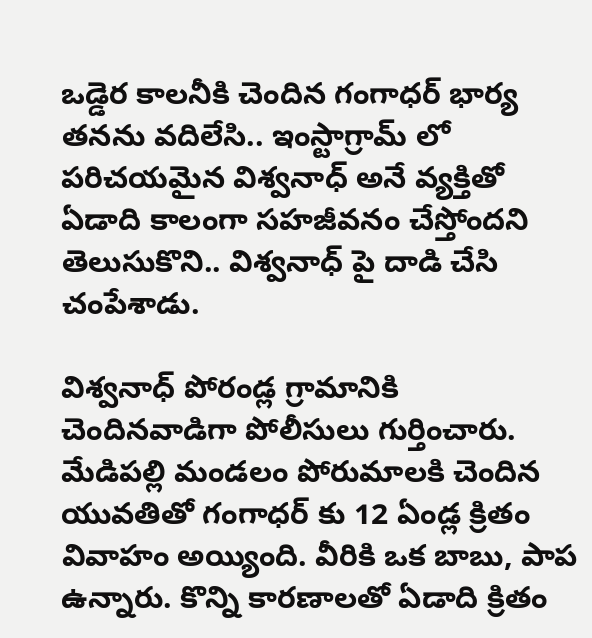ఒడ్డెర కాలనీకి చెందిన గంగాధర్ భార్య తనను వదిలేసి.. ఇంస్టాగ్రామ్ లో పరిచయమైన విశ్వనాధ్ అనే వ్యక్తితో ఏడాది కాలంగా సహజీవనం చేస్తోందని తెలుసుకొని.. విశ్వనాధ్ పై దాడి చేసి చంపేశాడు.

విశ్వనాధ్ పోరండ్ల గ్రామానికి చెందినవాడిగా పోలీసులు గుర్తించారు. మేడిపల్లి మండలం పోరుమాలకి చెందిన యువతితో గంగాధర్ కు 12 ఏండ్ల క్రితం వివాహం అయ్యింది. వీరికి ఒక బాబు, పాప ఉన్నారు. కొన్ని కారణాలతో ఏడాది క్రితం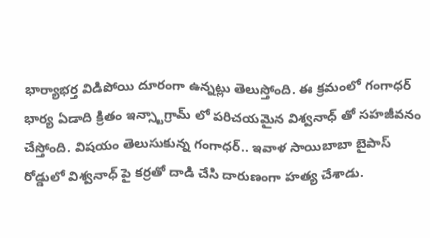భార్యాభర్త విడిపోయి దూరంగా ఉన్నట్లు తెలుస్తోంది. ఈ క్రమంలో గంగాధర్ భార్య ఏడాది క్రితం ఇన్స్టాగ్రామ్ లో పరిచయమైన విశ్వనాధ్ తో సహజీవనం చేస్తోంది. విషయం తెలుసుకున్న గంగాధర్.. ఇవాళ సాయిబాబా బైపాస్ రోడ్డులో విశ్వనాధ్ పై కర్రతో దాడి చేసి దారుణంగా హత్య చేశాడు.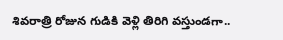శివరాత్రి రోజున గుడికి వెళ్లి తిరిగి వస్తుండగా..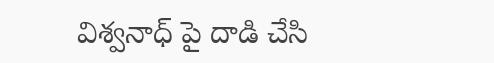విశ్వనాధ్ పై దాడి చేసి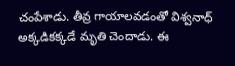చంపేశాడు. తీవ్ర గాయాలవడంతో విశ్వనాధ్ అక్కడికక్కడే మృతి చెందాడు. ఈ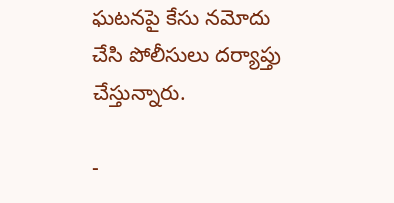ఘటనపై కేసు నమోదు చేసి పోలీసులు దర్యాప్తు చేస్తున్నారు.

-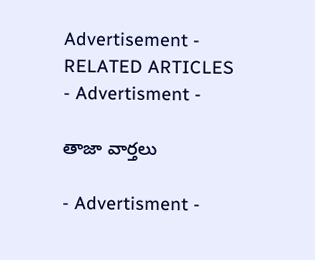Advertisement -
RELATED ARTICLES
- Advertisment -

తాజా వార్తలు

- Advertisment -